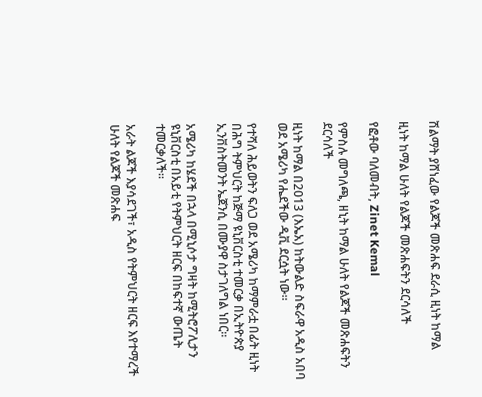ሽልማት ያሸነፈው የልጆች መጽሐፍ ደራሲ ዚነት ከማል

ዚነት ከማል ሁለት የልጆች መጽሐፍትን ደርሳለች

የፎቶው ባለመብት, Zinet Kemal

የምስሉ መግለጫ, ዘኒት ከማል ሁለት የልጆች መጽሐፍትን ደርሳለች

ዚነት ከማል በ2013 (እኤአ) ከትውልድ ስፍራዋ አዲስ አበባ ወደ አሜሪካ የሔደችው ዲቪ ደርሷት ነው።

የተሻለ ሕይወትን ፍለጋ ወደ አሜሪካ ከማምራቷ በፊት ዚነት በሕግ ትምህርት ከጅማ ዩኒቨርስቲ ተመርቃ በኢትዮጵያ ኢንቨስትመንት ኤጀንሲ በሙያዋ ስታገለግል ነበር።

አሜሪካ ከሄደች በኋላ በሚኒሶታ ግዛት ከሚትሮፖሊታን ዩኒቨርስቲ በአይቲ የትምህርት ዘርፍ በከፍተኛ ውጤት ተመርቃለች።

አራት ልጆች እያሳደገች፣ አዲስ የትምህርት ዘርፍ እየተማረች ሁለት የልጆች መጽሐፍ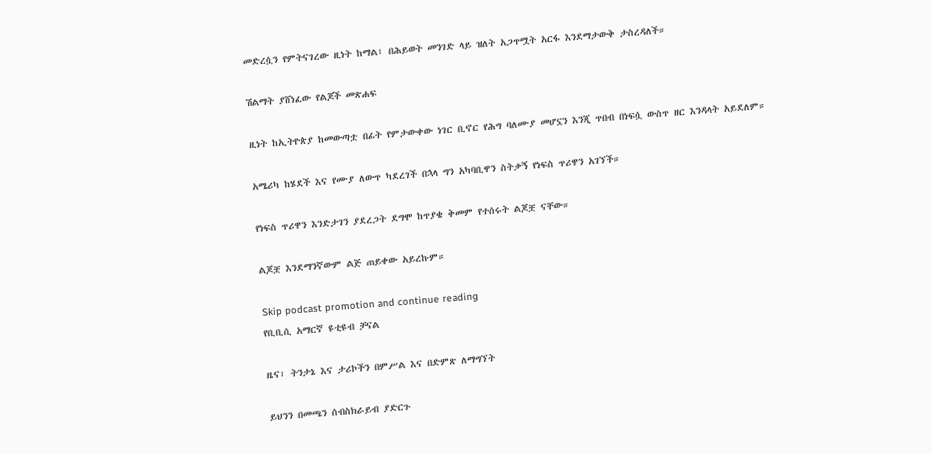መድረሷን የምትናገረው ዚነት ከማል፣ በሕይወት መንገድ ላይ ዝለት አጋጥሟት አርፋ እንደማታውቅ ታስረዳለች።

ሽልማት ያሸነፈው የልጆች መጽሐፍ

ዚነት ከኢትዮጵያ ከመውጣቷ በፊት የምታውቀው ነገር ቢኖር የሕግ ባለሙያ መሆኗን እንጂ ጥበብ በነፍሷ ውስጥ ዘር እንዳላት አይደለም።

አሜሪካ ከሄደች እና የሙያ ለውጥ ካደረገች በኋላ ግን አካባቢዋን ስትቃኝ የነፍስ ጥሪዋን አገኘች።

የነፍስ ጥሪዋን እንድታገን ያደረጋት ደግሞ ከጥያቄ ቅመም የተሰሩት ልጆቿ ናቸው።

ልጆቿ እንደማንኛውም ልጅ ጠይቀው አይረኩም።

Skip podcast promotion and continue reading
የቢቢሲ አማርኛ ዩቲዩብ ቻናል

ዜና፣ ትንታኔ እና ታሪኮችን በምሥል እና በድምጽ ለማግኘት

ይህንን በመጫን ሰብስክራይብ ያድርጉ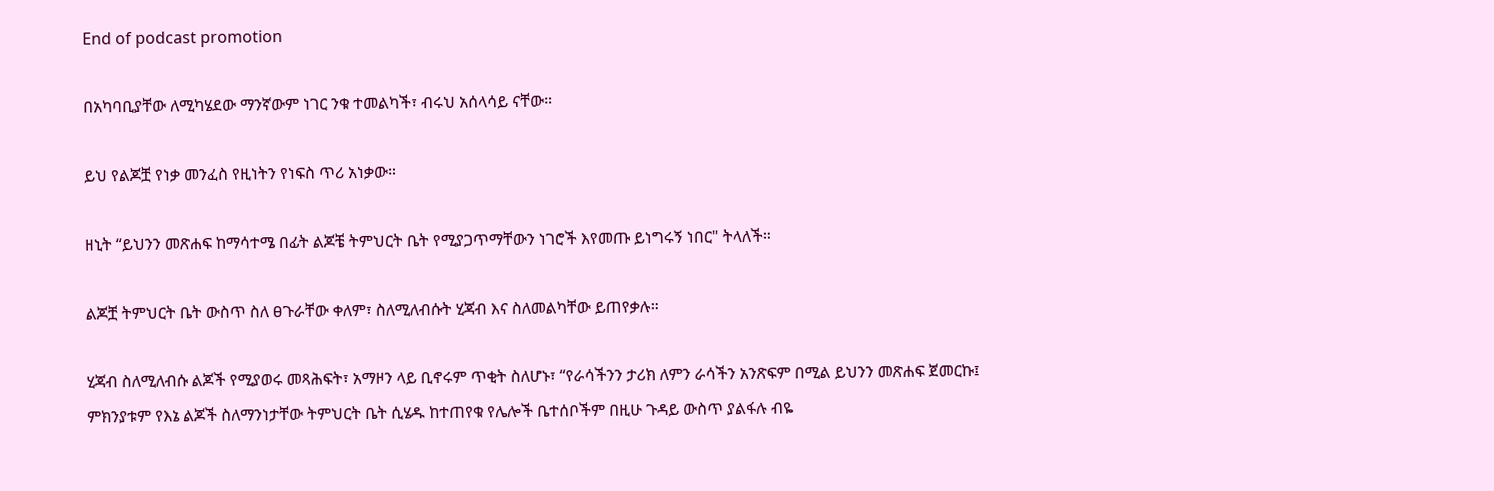End of podcast promotion

በአካባቢያቸው ለሚካሄደው ማንኛውም ነገር ንቁ ተመልካች፣ ብሩህ አሰላሳይ ናቸው።

ይህ የልጆቿ የነቃ መንፈስ የዚነትን የነፍስ ጥሪ አነቃው።

ዘኒት “ይህንን መጽሐፍ ከማሳተሜ በፊት ልጆቼ ትምህርት ቤት የሚያጋጥማቸውን ነገሮች እየመጡ ይነግሩኝ ነበር" ትላለች።

ልጆቿ ትምህርት ቤት ውስጥ ስለ ፀጉራቸው ቀለም፣ ስለሚለብሱት ሂጃብ እና ስለመልካቸው ይጠየቃሉ።

ሂጃብ ስለሚለብሱ ልጆች የሚያወሩ መጻሕፍት፣ አማዞን ላይ ቢኖሩም ጥቂት ስለሆኑ፣ “የራሳችንን ታሪክ ለምን ራሳችን አንጽፍም በሚል ይህንን መጽሐፍ ጀመርኩ፤ ምክንያቱም የእኔ ልጆች ስለማንነታቸው ትምህርት ቤት ሲሄዱ ከተጠየቁ የሌሎች ቤተሰቦችም በዚሁ ጉዳይ ውስጥ ያልፋሉ ብዬ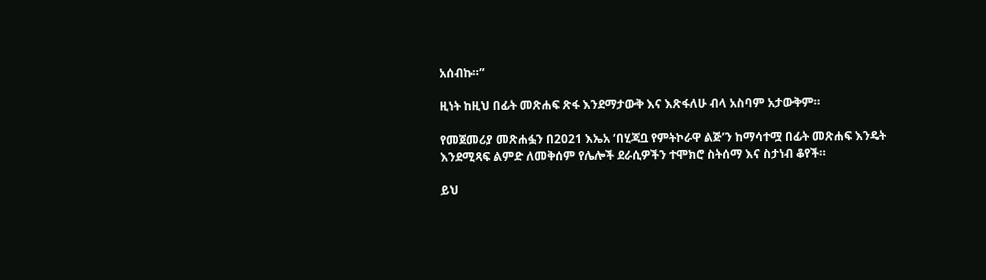አሰብኩ።”

ዚነት ከዚህ በፊት መጽሐፍ ጽፋ እንደማታውቅ እና እጽፋለሁ ብላ አስባም አታውቅም።

የመጀመሪያ መጽሐፏን በ2021 እኤአ ‘በሂጃቧ የምትኮራዋ ልጅ’ን ከማሳተሟ በፊት መጽሐፍ እንዴት እንደሚጻፍ ልምድ ለመቅሰም የሌሎች ደራሲዎችን ተሞክሮ ስትሰማ እና ስታነብ ቆየች።

ይህ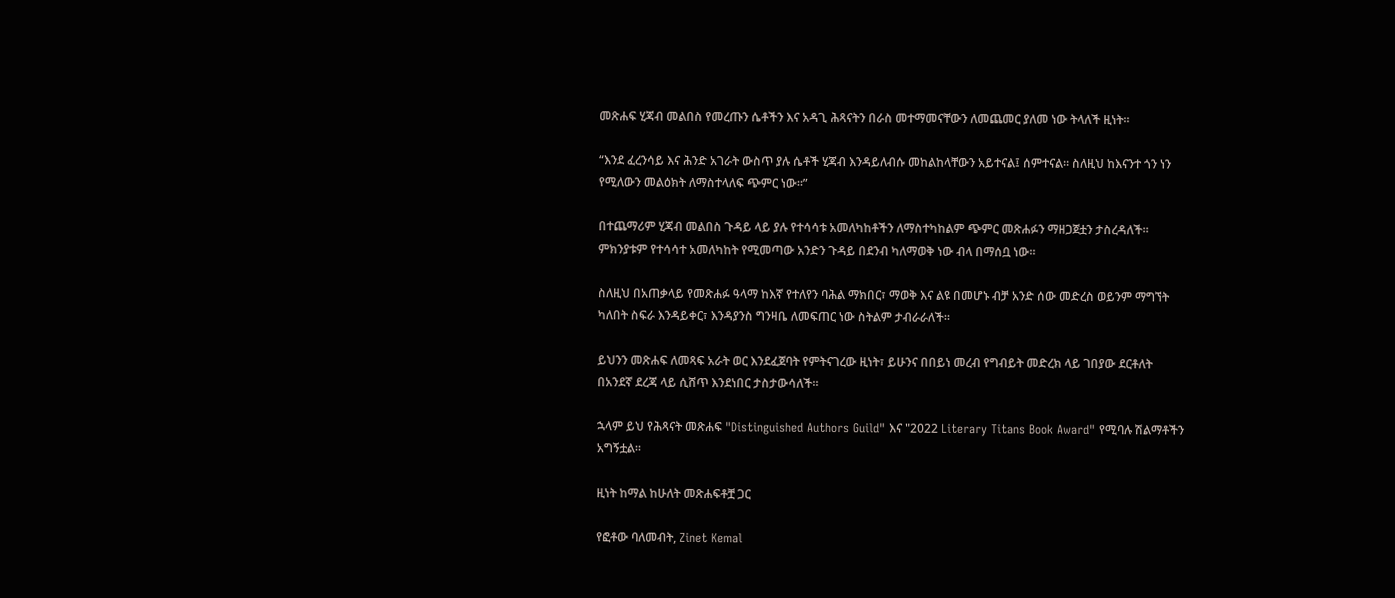መጽሐፍ ሂጃብ መልበስ የመረጡን ሴቶችን እና አዳጊ ሕጻናትን በራስ መተማመናቸውን ለመጨመር ያለመ ነው ትላለች ዚነት።

“እንደ ፈረንሳይ እና ሕንድ አገራት ውስጥ ያሉ ሴቶች ሂጃብ እንዳይለብሱ መከልከላቸውን አይተናል፤ ሰምተናል። ስለዚህ ከእናንተ ጎን ነን የሚለውን መልዕክት ለማስተላለፍ ጭምር ነው።”

በተጨማሪም ሂጃብ መልበስ ጉዳይ ላይ ያሉ የተሳሳቱ አመለካከቶችን ለማስተካከልም ጭምር መጽሐፉን ማዘጋጀቷን ታስረዳለች። ምክንያቱም የተሳሳተ አመለካከት የሚመጣው አንድን ጉዳይ በደንብ ካለማወቅ ነው ብላ በማሰቧ ነው።

ስለዚህ በአጠቃላይ የመጽሐፉ ዓላማ ከእኛ የተለየን ባሕል ማክበር፣ ማወቅ እና ልዩ በመሆኑ ብቻ አንድ ሰው መድረስ ወይንም ማግኘት ካለበት ስፍራ እንዳይቀር፣ እንዳያንስ ግንዛቤ ለመፍጠር ነው ስትልም ታብራራለች።

ይህንን መጽሐፍ ለመጻፍ አራት ወር እንደፈጀባት የምትናገረው ዚነት፣ ይሁንና በበይነ መረብ የግብይት መድረክ ላይ ገበያው ደርቶለት በአንደኛ ደረጃ ላይ ሲሸጥ እንደነበር ታስታውሳለች።

ኋላም ይህ የሕጻናት መጽሐፍ "Distinguished Authors Guild" እና "2022 Literary Titans Book Award" የሚባሉ ሽልማቶችን አግኝቷል።

ዚነት ከማል ከሁለት መጽሐፍቶቿ ጋር

የፎቶው ባለመብት, Zinet Kemal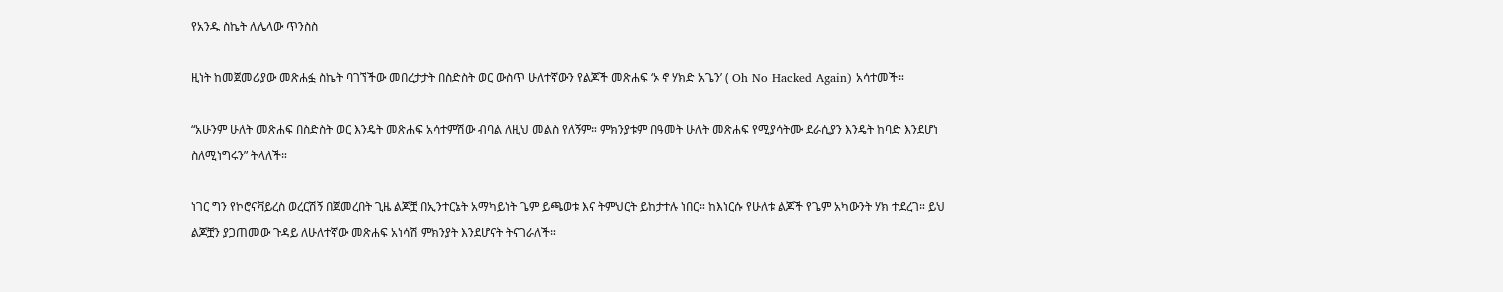የአንዱ ስኬት ለሌላው ጥንስስ

ዚነት ከመጀመሪያው መጽሐፏ ስኬት ባገኘችው መበረታታት በስድስት ወር ውስጥ ሁለተኛውን የልጆች መጽሐፍ ‘ኦ ኖ ሃክድ አጌን’ ( Oh No Hacked Again) አሳተመች።

“አሁንም ሁለት መጽሐፍ በስድስት ወር እንዴት መጽሐፍ አሳተምሽው ብባል ለዚህ መልስ የለኝም። ምክንያቱም በዓመት ሁለት መጽሐፍ የሚያሳትሙ ደራሲያን እንዴት ከባድ እንደሆነ ስለሚነግሩን” ትላለች።

ነገር ግን የኮሮናቫይረስ ወረርሽኝ በጀመረበት ጊዜ ልጆቿ በኢንተርኔት አማካይነት ጌም ይጫወቱ እና ትምህርት ይከታተሉ ነበር። ከእነርሱ የሁለቱ ልጆች የጌም አካውንት ሃክ ተደረገ። ይህ ልጆቿን ያጋጠመው ጉዳይ ለሁለተኛው መጽሐፍ አነሳሽ ምክንያት እንደሆናት ትናገራለች።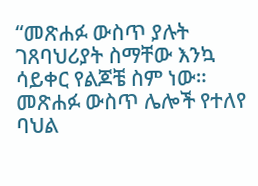“መጽሐፉ ውስጥ ያሉት ገጸባህሪያት ስማቸው እንኳ ሳይቀር የልጆቼ ስም ነው። መጽሐፉ ውስጥ ሌሎች የተለየ ባህል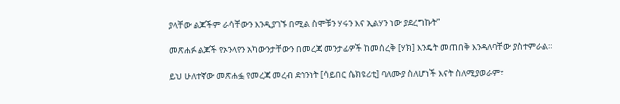ያላቸው ልጆችም ራሳቸውን እንዲያገኙ በሚል ስሞቹን ሃሩን እና ኢልሃን ነው ያደረግኩት”

መጽሐፉ ልጆች የኦንላየን አካውንታቸውን በመረጃ መንታፊዎች ከመሰረቅ [ሃክ] እንዴት መጠበቅ እንዳለባቸው ያስተምራል።

ይህ ሁለተኛው መጽሐፏ የመረጃ መረብ ደኅንነት [ሳይበር ሴክዩሪቲ] ባለሙያ ስለሆነች እናት ስለሚያወራም፣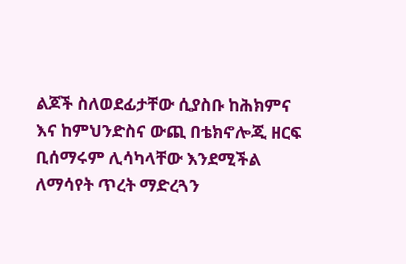ልጆች ስለወደፊታቸው ሲያስቡ ከሕክምና እና ከምህንድስና ውጪ በቴክኖሎጂ ዘርፍ ቢሰማሩም ሊሳካላቸው እንደሚችል ለማሳየት ጥረት ማድረጓን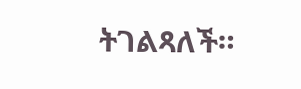ትገልጻለች።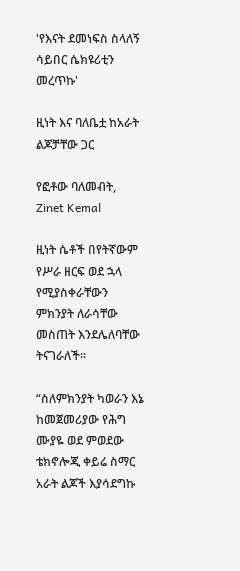'የእናት ደመነፍስ ስላለኝ ሳይበር ሴክዩሪቲን መረጥኩ'

ዚነት እና ባለቤቷ ከአራት ልጆቻቸው ጋር

የፎቶው ባለመብት, Zinet Kemal

ዚነት ሴቶች በየትኛውም የሥራ ዘርፍ ወደ ኋላ የሚያስቀራቸውን ምክንያት ለራሳቸው መስጠት እንደሌለባቸው ትናገራለች።

“ስለምክንያት ካወራን እኔ ከመጀመሪያው የሕግ ሙያዬ ወደ ምወደው ቴክኖሎጂ ቀይሬ ስማር አራት ልጆች እያሳደግኩ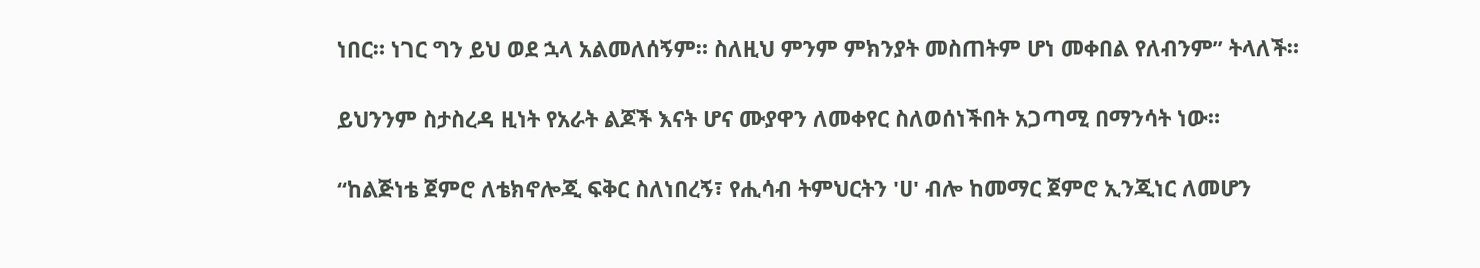ነበር። ነገር ግን ይህ ወደ ኋላ አልመለሰኝም። ስለዚህ ምንም ምክንያት መስጠትም ሆነ መቀበል የለብንም” ትላለች።

ይህንንም ስታስረዳ ዚነት የአራት ልጆች እናት ሆና ሙያዋን ለመቀየር ስለወሰነችበት አጋጣሚ በማንሳት ነው።

“ከልጅነቴ ጀምሮ ለቴክኖሎጂ ፍቅር ስለነበረኝ፣ የሒሳብ ትምህርትን 'ሀ' ብሎ ከመማር ጀምሮ ኢንጂነር ለመሆን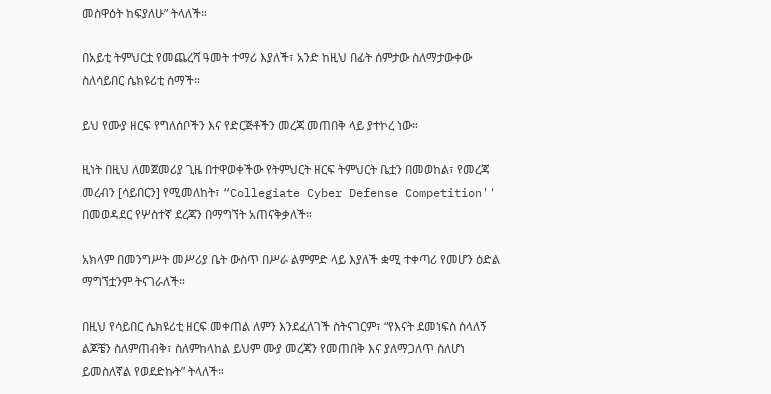መስዋዕት ከፍያለሁ” ትላለች።

በአይቲ ትምህርቷ የመጨረሻ ዓመት ተማሪ እያለች፣ አንድ ከዚህ በፊት ሰምታው ስለማታውቀው ስለሳይበር ሴክዩሪቲ ሰማች።

ይህ የሙያ ዘርፍ የግለሰቦችን እና የድርጅቶችን መረጃ መጠበቅ ላይ ያተኮረ ነው።

ዚነት በዚህ ለመጀመሪያ ጊዜ በተዋወቀችው የትምህርት ዘርፍ ትምህርት ቤቷን በመወከል፣ የመረጃ መረብን [ሳይበርን] የሚመለከት፣ “Collegiate Cyber Defense Competition'' በመወዳደር የሦስተኛ ደረጃን በማግኘት አጠናቅቃለች።

አክላም በመንግሥት መሥሪያ ቤት ውስጥ በሥራ ልምምድ ላይ እያለች ቋሚ ተቀጣሪ የመሆን ዕድል ማግኘቷንም ትናገራለች።

በዚህ የሳይበር ሴክዩሪቲ ዘርፍ መቀጠል ለምን እንደፈለገች ስትናገርም፣ “የእናት ደመነፍስ ስላለኝ ልጆቼን ስለምጠብቅ፣ ስለምከላከል ይህም ሙያ መረጃን የመጠበቅ እና ያለማጋለጥ ስለሆነ ይመስለኛል የወደድኩት” ትላለች።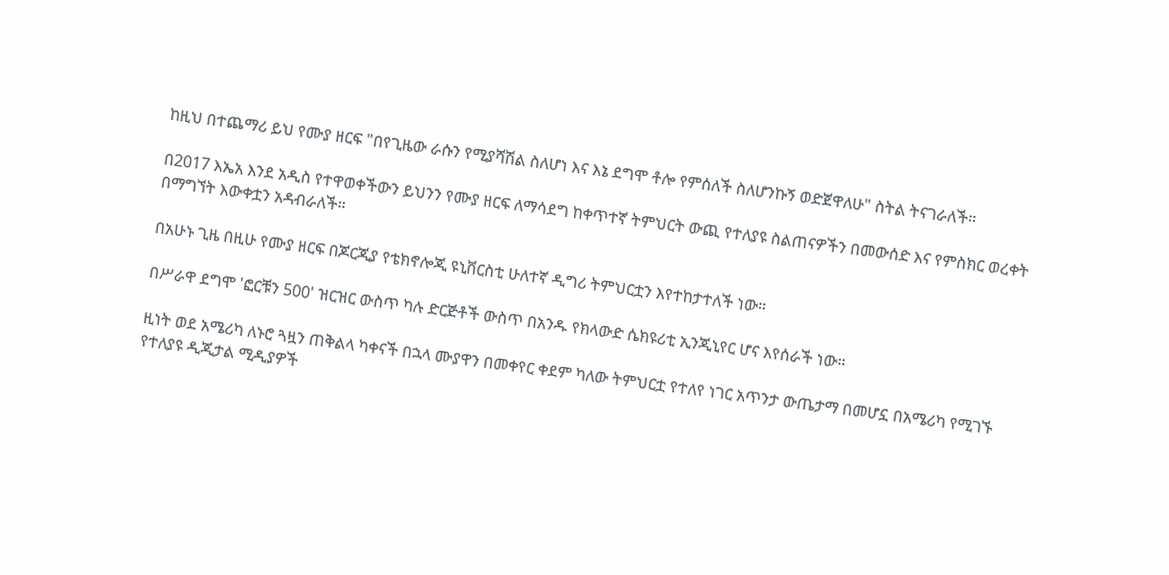ከዚህ በተጨማሪ ይህ የሙያ ዘርፍ "በየጊዜው ራሱን የሚያሻሽል ስለሆነ እና እኔ ደግሞ ቶሎ የምሰለች ስለሆንኩኝ ወድጀዋለሁ" ስትል ትናገራለች።

በ2017 እኤአ እንደ አዲስ የተዋወቀችውን ይህንን የሙያ ዘርፍ ለማሳደግ ከቀጥተኛ ትምህርት ውጪ የተለያዩ ስልጠናዎችን በመውሰድ እና የምስክር ወረቀት በማግኘት እውቀቷን አዳብራለች።

በአሁኑ ጊዜ በዚሁ የሙያ ዘርፍ በጆርጂያ የቴክኖሎጂ ዩኒቨርስቲ ሁለተኛ ዲግሪ ትምህርቷን እየተከታተለች ነው።

በሥራዋ ደግሞ 'ፎርቹን 500' ዝርዝር ውስጥ ካሉ ድርጅቶች ውስጥ በአንዱ የክላውድ ሴክዩሪቲ ኢንጂኒየር ሆና እየሰራች ነው።

ዚነት ወደ አሜሪካ ለኑሮ ጓዟን ጠቅልላ ካቀናች በኋላ ሙያዋን በመቀየር ቀደም ካለው ትምህርቷ የተለየ ነገር አጥንታ ውጤታማ በመሆኗ በአሜሪካ የሚገኙ የተለያዩ ዲጂታል ሚዲያዎች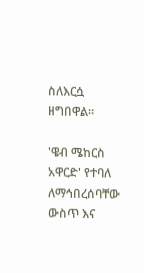ስለእርሷ ዘግበዋል።

'ዌብ ሜከርስ አዋርድ' የተባለ ለማኅበረሰባቸው ውስጥ እና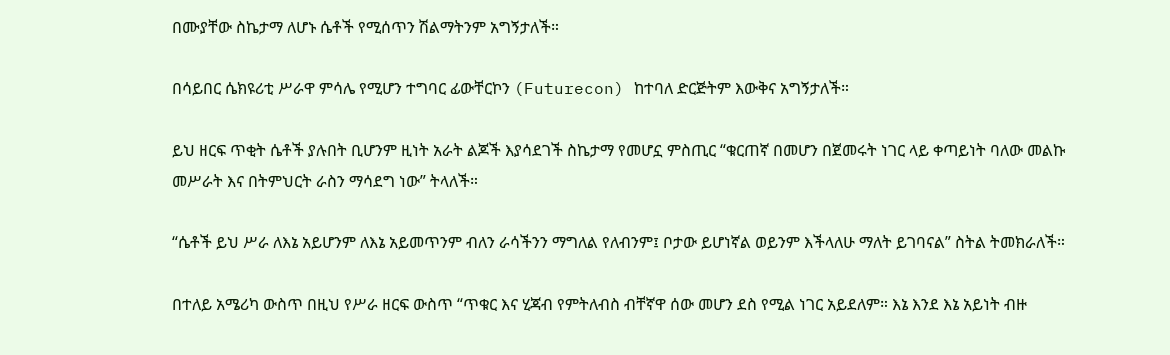በሙያቸው ስኬታማ ለሆኑ ሴቶች የሚሰጥን ሽልማትንም አግኝታለች።

በሳይበር ሴክዩሪቲ ሥራዋ ምሳሌ የሚሆን ተግባር ፊውቸርኮን (Futurecon) ከተባለ ድርጅትም እውቅና አግኝታለች።

ይህ ዘርፍ ጥቂት ሴቶች ያሉበት ቢሆንም ዚነት አራት ልጆች እያሳደገች ስኬታማ የመሆኗ ምስጢር “ቁርጠኛ በመሆን በጀመሩት ነገር ላይ ቀጣይነት ባለው መልኩ መሥራት እና በትምህርት ራስን ማሳደግ ነው” ትላለች።

“ሴቶች ይህ ሥራ ለእኔ አይሆንም ለእኔ አይመጥንም ብለን ራሳችንን ማግለል የለብንም፤ ቦታው ይሆነኛል ወይንም እችላለሁ ማለት ይገባናል” ስትል ትመክራለች።

በተለይ አሜሪካ ውስጥ በዚህ የሥራ ዘርፍ ውስጥ “ጥቁር እና ሂጃብ የምትለብስ ብቸኛዋ ሰው መሆን ደስ የሚል ነገር አይደለም። እኔ እንደ እኔ አይነት ብዙ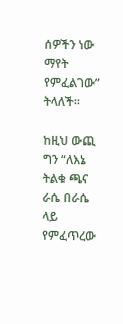ሰዎችን ነው ማየት የምፈልገው” ትላለች።

ከዚህ ውጪ ግን “ለእኔ ትልቁ ጫና ራሴ በራሴ ላይ የምፈጥረው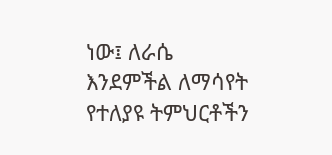ነው፤ ለራሴ እንደምችል ለማሳየት የተለያዩ ትምህርቶችን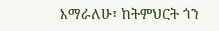እማራለሁ፣ ከትምህርት ጎን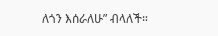ለጎን እሰራለሁ” ብላለች።